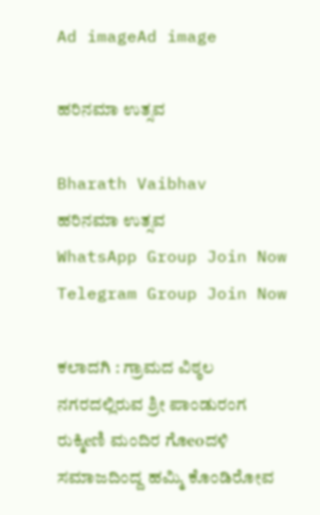Ad imageAd image

ಹರಿನಮಾ ಉತ್ಸವ

Bharath Vaibhav
ಹರಿನಮಾ ಉತ್ಸವ
WhatsApp Group Join Now
Telegram Group Join Now

ಕಲಾದಗಿ : ಗ್ರಾಮದ ವಿಠ್ಠಲ ನಗರದಲ್ಲಿರುವ ಶ್ರೀ ಪಾಂಡುರಂಗ ರುಕ್ಮಿeಣಿ ಮಂದಿರ ಗೊeoದಳಿ ಸಮಾಜದಿಂದ್ದ ಹಮ್ಮಿ ಕೊಂಡಿರೋವ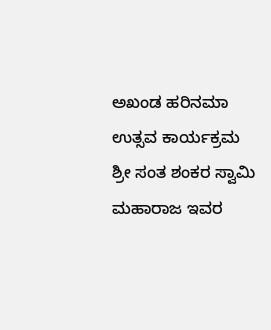ಅಖಂಡ ಹರಿನಮಾ ಉತ್ಸವ ಕಾರ್ಯಕ್ರಮ ಶ್ರೀ ಸಂತ ಶಂಕರ ಸ್ವಾಮಿ ಮಹಾರಾಜ ಇವರ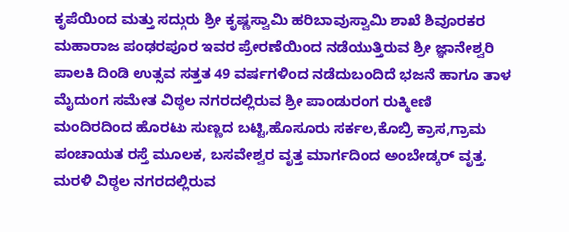ಕೃಪೆಯಿಂದ ಮತ್ತು ಸದ್ಗುರು ಶ್ರೀ ಕೃಷ್ಣಸ್ವಾಮಿ ಹರಿಬಾವುಸ್ವಾಮಿ ಶಾಖೆ ಶಿವೂರಕರ ಮಹಾರಾಜ ಪಂಢರಪೂರ ಇವರ ಪ್ರೇರಣೆಯಿಂದ ನಡೆಯುತ್ತಿರುವ ಶ್ರೀ ಜ್ಞಾನೇಶ್ವರಿ ಪಾಲಕಿ ದಿಂಡಿ ಉತ್ಸವ ಸತ್ತತ 49 ವರ್ಷಗಳಿಂದ ನಡೆದುಬಂದಿದೆ ಭಜನೆ ಹಾಗೂ ತಾಳ ಮೈದುಂಗ ಸಮೇತ ವಿಠ್ಠಲ ನಗರದಲ್ಲಿರುವ ಶ್ರೀ ಪಾಂಡುರಂಗ ರುಕ್ಮಿeಣಿ ಮಂದಿರದಿಂದ ಹೊರಟು ಸುಣ್ಣದ ಬಟ್ಟಿ,ಹೊಸೂರು ಸರ್ಕಲ,ಕೊಬ್ರಿ ಕ್ರಾಸ,ಗ್ರಾಮ ಪಂಚಾಯತ ರಸ್ತೆ ಮೂಲಕ, ಬಸವೇಶ್ವರ ವೃತ್ತ ಮಾರ್ಗದಿಂದ ಅಂಬೇಡ್ಕರ್ ವೃತ್ತ. ಮರಳಿ ವಿಠ್ಠಲ ನಗರದಲ್ಲಿರುವ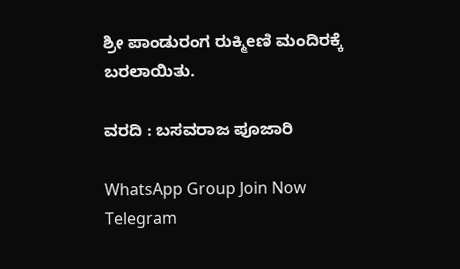ಶ್ರೀ ಪಾಂಡುರಂಗ ರುಕ್ಮಿeಣಿ ಮಂದಿರಕ್ಕೆ ಬರಲಾಯಿತು.

ವರದಿ : ಬಸವರಾಜ ಪೂಜಾರಿ

WhatsApp Group Join Now
Telegram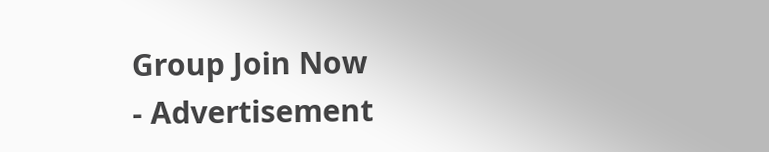Group Join Now
- Advertisement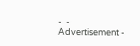-  - Advertisement -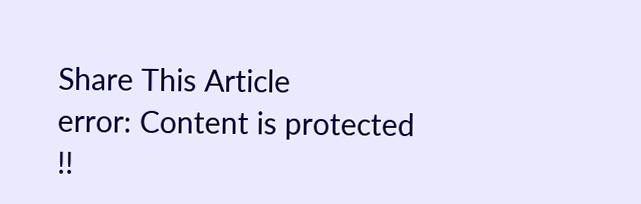Share This Article
error: Content is protected !!